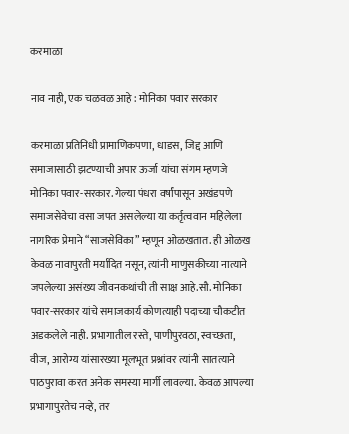करमाळा

नाव नाही, एक चळवळ आहे : मोनिका पवार सरकार

करमाळा प्रतिनिधी प्रामाणिकपणा, धाडस, जिद्द आणि समाजासाठी झटण्याची अपार ऊर्जा यांचा संगम म्हणजे मोनिका पवार-सरकार. गेल्या पंधरा वर्षांपासून अखंडपणे समाजसेवेचा वसा जपत असलेल्या या कर्तृत्ववान महिलेला नागरिक प्रेमाने “साजसेविका” म्हणून ओळखतात. ही ओळख केवळ नावापुरती मर्यादित नसून, त्यांनी माणुसकीच्या नात्याने जपलेल्या असंख्य जीवनकथांची ती साक्ष आहे.सौ. मोनिका पवार-सरकार यांचे समाजकार्य कोणत्याही पदाच्या चौकटीत अडकलेले नाही. प्रभागातील रस्ते, पाणीपुरवठा, स्वच्छता, वीज, आरोग्य यांसारख्या मूलभूत प्रश्नांवर त्यांनी सातत्याने पाठपुरावा करत अनेक समस्या मार्गी लावल्या. केवळ आपल्या प्रभागापुरतेच नव्हे, तर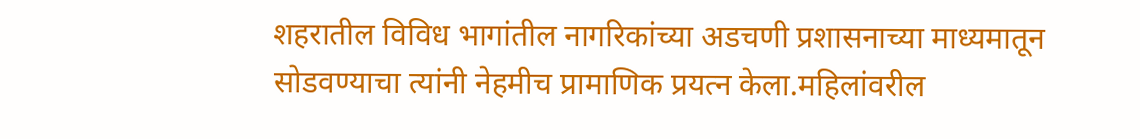शहरातील विविध भागांतील नागरिकांच्या अडचणी प्रशासनाच्या माध्यमातून सोडवण्याचा त्यांनी नेहमीच प्रामाणिक प्रयत्न केला.महिलांवरील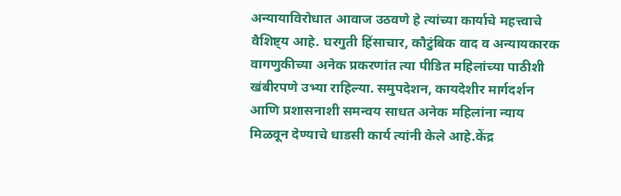अन्यायाविरोधात आवाज उठवणे हे त्यांच्या कार्याचे महत्त्वाचे वैशिष्ट्य आहे. घरगुती हिंसाचार, कौटुंबिक वाद व अन्यायकारक वागणुकीच्या अनेक प्रकरणांत त्या पीडित महिलांच्या पाठीशी खंबीरपणे उभ्या राहिल्या. समुपदेशन, कायदेशीर मार्गदर्शन आणि प्रशासनाशी समन्वय साधत अनेक महिलांना न्याय मिळवून देण्याचे धाडसी कार्य त्यांनी केले आहे.केंद्र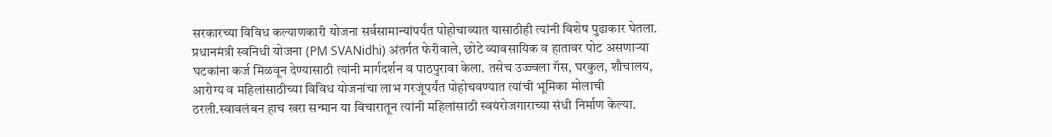सरकारच्या विविध कल्याणकारी योजना सर्वसामान्यांपर्यंत पोहोचाव्यात यासाठीही त्यांनी विशेष पुढाकार घेतला. प्रधानमंत्री स्वनिधी योजना (PM SVANidhi) अंतर्गत फेरीवाले, छोटे व्यावसायिक व हातावर पोट असणाऱ्या घटकांना कर्ज मिळवून देण्यासाठी त्यांनी मार्गदर्शन व पाठपुरावा केला. तसेच उज्ज्वला गॅस, घरकुल, शौचालय, आरोग्य व महिलांसाठीच्या विविध योजनांचा लाभ गरजूंपर्यंत पोहोचवण्यात त्यांची भूमिका मोलाची ठरली.स्वावलंबन हाच खरा सन्मान या विचारातून त्यांनी महिलांसाठी स्वयंरोजगाराच्या संधी निर्माण केल्या.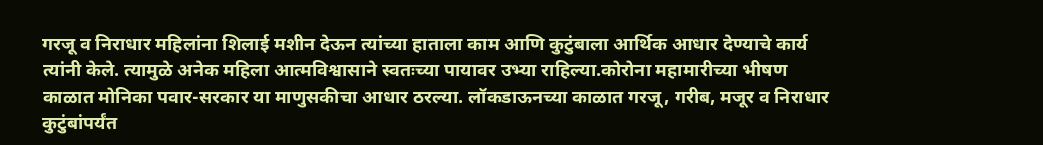गरजू व निराधार महिलांना शिलाई मशीन देऊन त्यांच्या हाताला काम आणि कुटुंबाला आर्थिक आधार देण्याचे कार्य त्यांनी केले. त्यामुळे अनेक महिला आत्मविश्वासाने स्वतःच्या पायावर उभ्या राहिल्या.कोरोना महामारीच्या भीषण काळात मोनिका पवार-सरकार या माणुसकीचा आधार ठरल्या. लॉकडाऊनच्या काळात गरजू, गरीब, मजूर व निराधार कुटुंबांपर्यंत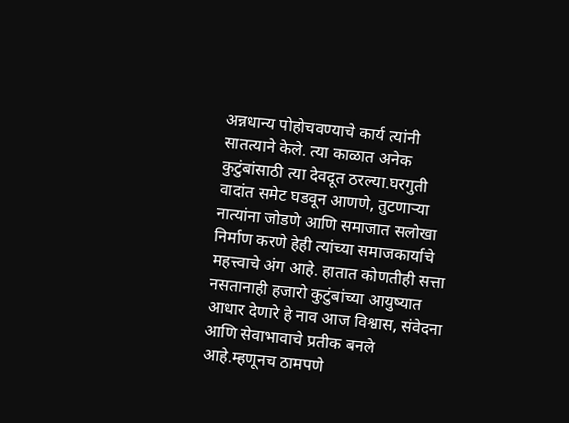अन्नधान्य पोहोचवण्याचे कार्य त्यांनी सातत्याने केले. त्या काळात अनेक कुटुंबांसाठी त्या देवदूत ठरल्या.घरगुती वादांत समेट घडवून आणणे, तुटणाऱ्या नात्यांना जोडणे आणि समाजात सलोखा निर्माण करणे हेही त्यांच्या समाजकार्याचे महत्त्वाचे अंग आहे. हातात कोणतीही सत्ता नसतानाही हजारो कुटुंबांच्या आयुष्यात आधार देणारे हे नाव आज विश्वास, संवेदना आणि सेवाभावाचे प्रतीक बनले आहे.म्हणूनच ठामपणे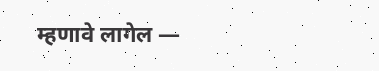म्हणावे लागेल —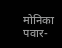मोनिका पवार-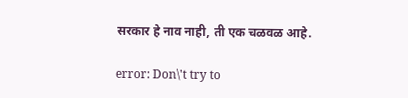सरकार हे नाव नाही, ती एक चळवळ आहे.

error: Don\'t try to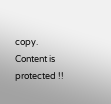copy. Content is protected !!